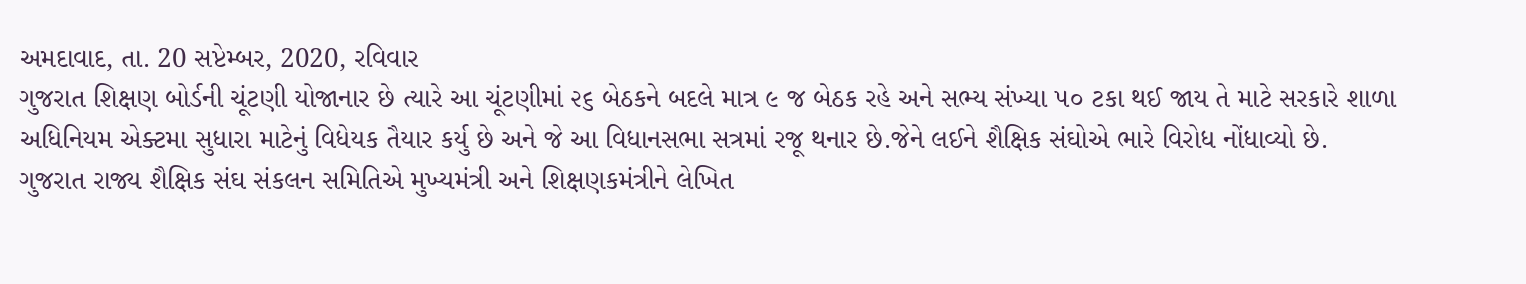અમદાવાદ, તા. 20 સપ્ટેમ્બર, 2020, રવિવાર
ગુજરાત શિક્ષણ બોર્ડની ચૂંટણી યોજાનાર છે ત્યારે આ ચૂંટણીમાં ૨૬ બેઠકને બદલે માત્ર ૯ જ બેઠક રહે અને સભ્ય સંખ્યા ૫૦ ટકા થઈ જાય તે માટે સરકારે શાળા અધિનિયમ એક્ટમા સુધારા માટેનું વિધેયક તૈયાર કર્યુ છે અને જે આ વિધાનસભા સત્રમાં રજૂ થનાર છે.જેને લઈને શૈક્ષિક સંઘોએ ભારે વિરોધ નોંધાવ્યો છે.
ગુજરાત રાજ્ય શૈક્ષિક સંઘ સંકલન સમિતિએ મુખ્યમંત્રી અને શિક્ષણકમંત્રીને લેખિત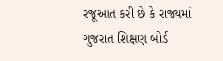રજૂઆત કરી છે કે રાજ્યમાં ગુજરાત શિક્ષણ બોર્ડ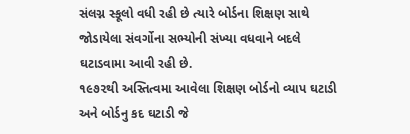સંલગ્ન સ્કૂલો વધી રહી છે ત્યારે બોર્ડના શિક્ષણ સાથે જોડાયેલા સંવર્ગોના સભ્યોની સંખ્યા વધવાને બદલે ઘટાડવામા આવી રહી છે.
૧૯૭૨થી અસ્તિત્વમા આવેલા શિક્ષણ બોર્ડનો વ્યાપ ઘટાડી અને બોર્ડનુ કદ ઘટાડી જે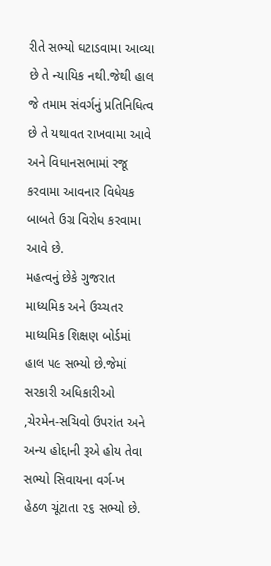રીતે સભ્યો ઘટાડવામા આવ્યા છે તે ન્યાયિક નથી.જેથી હાલ જે તમામ સંવર્ગનું પ્રતિનિધિત્વ છે તે યથાવત રાખવામા આવે અને વિધાનસભામાં રજૂ કરવામા આવનાર વિધેયક બાબતે ઉગ્ર વિરોધ કરવામા આવે છે.
મહત્વનું છેકે ગુજરાત માધ્યમિક અને ઉચ્ચતર માધ્યમિક શિક્ષણ બોર્ડમાં હાલ ૫૯ સભ્યો છે.જેમાં સરકારી અધિકારીઓ ,ચેરમેન-સચિવો ઉપરાંત અને અન્ય હોદ્દાની રૂએ હોય તેવા સભ્યો સિવાયના વર્ગ-ખ હેઠળ ચૂંટાતા ૨૬ સભ્યો છે.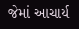જેમાં આચાર્ય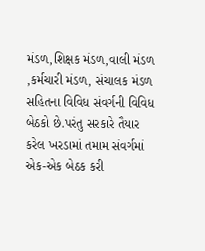મંડળ,શિક્ષક મંડળ,વાલી મંડળ ,કર્મચારી મંડળ, સંચાલક મંડળ સહિતના વિવિધ સંવર્ગની વિવિધ બેઠકો છે.પરંતુ સરકારે તૈયાર કરેલ ખરડામાં તમામ સંવર્ગમાં એક-એક બેઠક કરી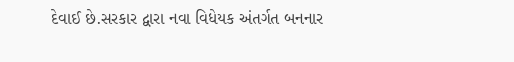દેવાઈ છે.સરકાર દ્વારા નવા વિધેયક અંતર્ગત બનનાર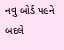નવુ બોર્ડ ૫૯ને બદલે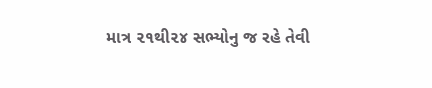માત્ર ૨૧થી૨૪ સભ્યોનુ જ રહે તેવી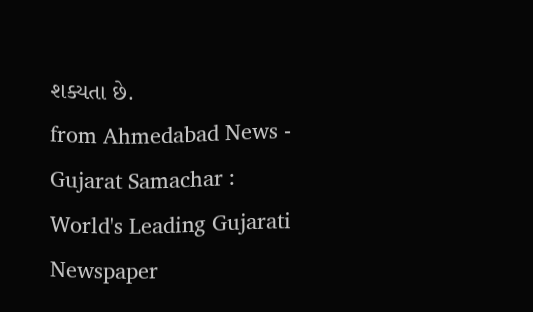શક્યતા છે.
from Ahmedabad News - Gujarat Samachar : World's Leading Gujarati Newspaper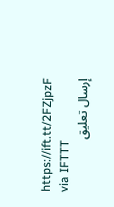https://ift.tt/2FZjpzF
via IFTTT
إرسال تعليق